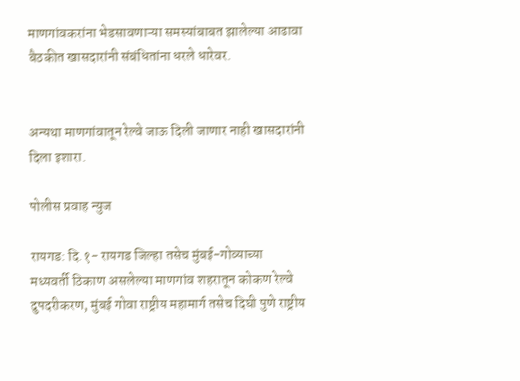माणगांवकरांना भेडसावणाऱ्या समस्यांबाबत झालेल्या आढावा बैठकीत खासदारांनी संबंधितांना धरले धारेवर.


अन्यथा माणगांवातून रेल्वे जाऊ दिली जाणार नाही खासदारांनी दिला इशारा.

पोलीस प्रवाह न्युज

रायगड: दि.१- रायगड जिल्हा तसेच मुंबई-गोव्याच्या  मध्यवर्ती ठिकाण असलेल्या माणगांव शहरातून कोकण रेल्वे दुपदरीकरण, मुंबई गोवा राष्ट्रीय महामार्ग तसेच दिघी पुणे राष्ट्रीय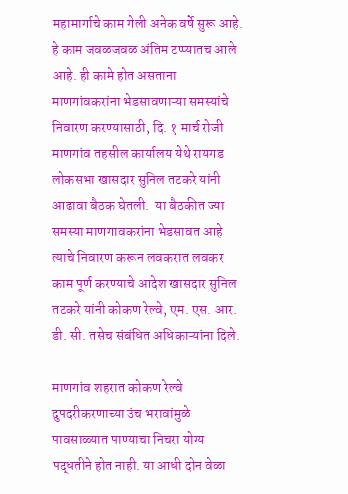महामार्गाचे काम गेली अनेक वर्षे सुरू आहे. हे काम जवळजवळ अंतिम टप्प्यातच आले आहे. ही कामे होत असताना माणगांवकरांना भेडसावणाऱ्या समस्यांचे निवारण करण्यासाठी, दि. १ मार्च रोजी माणगांव तहसील कार्यालय येथे रायगड लोकसभा खासदार सुनिल तटकरे यांनी आढावा बैठक घेतली.  या बैठकीत ज्या समस्या माणगावकरांना भेडसावत आहे त्याचे निवारण करून लवकरात लवकर काम पूर्ण करण्याचे आदेश खासदार सुनिल तटकरे यांनी कोकण रेल्वे, एम. एस. आर. डी. सी. तसेच संबंधित अधिकाऱ्यांना दिले.

माणगांव शहरात कोकण रेल्वे दुपदरीकरणाच्या उंच भरावांमुळे पावसाळ्यात पाण्याचा निचरा योग्य पद्धतीने होत नाही. या आधी दोन वेळा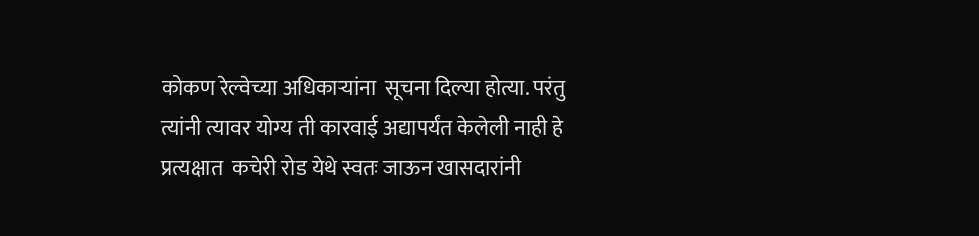कोकण रेल्वेच्या अधिकाऱ्यांना  सूचना दिल्या होत्या. परंतु त्यांनी त्यावर योग्य ती कारवाई अद्यापर्यंत केलेली नाही हे प्रत्यक्षात  कचेरी रोड येथे स्वतः जाऊन खासदारांनी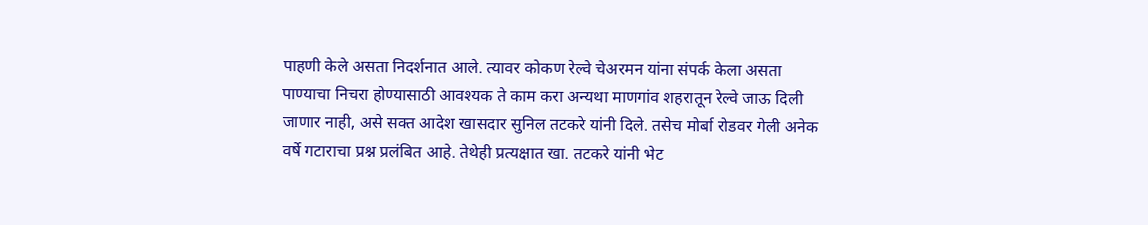पाहणी केले असता निदर्शनात आले. त्यावर कोकण रेल्वे चेअरमन यांना संपर्क केला असता पाण्याचा निचरा होण्यासाठी आवश्यक ते काम करा अन्यथा माणगांव शहरातून रेल्वे जाऊ दिली जाणार नाही, असे सक्त आदेश खासदार सुनिल तटकरे यांनी दिले. तसेच मोर्बा रोडवर गेली अनेक वर्षे गटाराचा प्रश्न प्रलंबित आहे. तेथेही प्रत्यक्षात खा. तटकरे यांनी भेट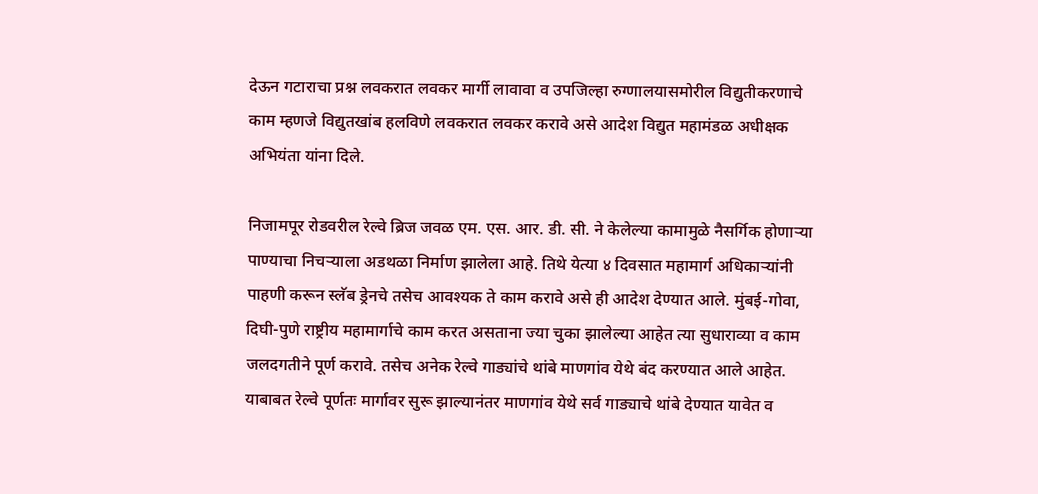देऊन गटाराचा प्रश्न लवकरात लवकर मार्गी लावावा व उपजिल्हा रुग्णालयासमोरील विद्युतीकरणाचे काम म्हणजे विद्युतखांब हलविणे लवकरात लवकर करावे असे आदेश विद्युत महामंडळ अधीक्षक अभियंता यांना दिले.

निजामपूर रोडवरील रेल्वे ब्रिज जवळ एम. एस. आर. डी. सी. ने केलेल्या कामामुळे नैसर्गिक होणाऱ्या पाण्याचा निचऱ्याला अडथळा निर्माण झालेला आहे. तिथे येत्या ४ दिवसात महामार्ग अधिकाऱ्यांनी पाहणी करून स्लॅब ड्रेनचे तसेच आवश्यक ते काम करावे असे ही आदेश देण्यात आले. मुंबई-गोवा, दिघी-पुणे राष्ट्रीय महामार्गाचे काम करत असताना ज्या चुका झालेल्या आहेत त्या सुधाराव्या व काम जलदगतीने पूर्ण करावे. तसेच अनेक रेल्वे गाड्यांचे थांबे माणगांव येथे बंद करण्यात आले आहेत. याबाबत रेल्वे पूर्णतः मार्गावर सुरू झाल्यानंतर माणगांव येथे सर्व गाड्याचे थांबे देण्यात यावेत व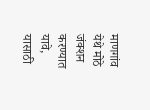माणगांव येथे मोठे जंक्शन करण्यात यावे, यासाठी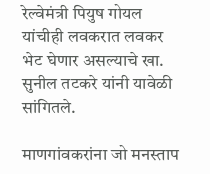रेल्वेमंत्री पियुष गोयल यांचीही लवकरात लवकर भेट घेणार असल्याचे खा. सुनील तटकरे यांनी यावेळी सांगितले.

माणगांवकरांना जो मनस्ताप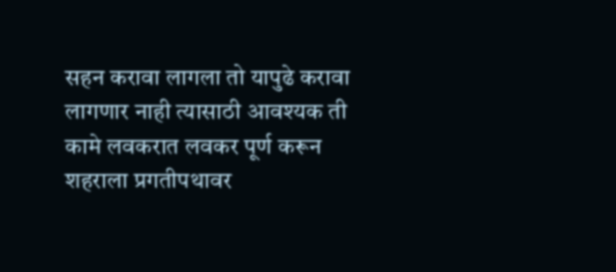सहन करावा लागला तो यापुढे करावा लागणार नाही त्यासाठी आवश्यक ती कामे लवकरात लवकर पूर्ण करून शहराला प्रगतीपथावर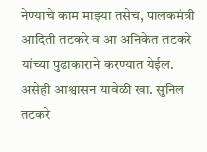नेण्याचे काम माझ्या तसेच, पालकमंत्री आदिती तटकरे व आ अनिकेत तटकरे यांच्या पुढाकाराने करण्यात येईल. असेही आश्वासन यावेळी खा. सुनिल तटकरे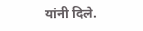यांनी दिले.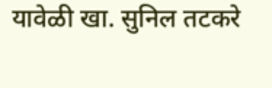यावेळी खा. सुनिल तटकरे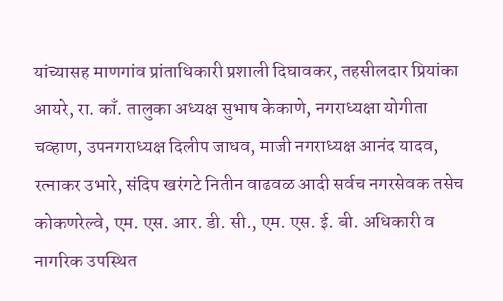यांच्यासह माणगांव प्रांताधिकारी प्रशाली दिघावकर, तहसीलदार प्रियांका आयरे, रा. काँ. तालुका अध्यक्ष सुभाष केकाणे, नगराध्यक्षा योगीता चव्हाण, उपनगराध्यक्ष दिलीप जाधव, माजी नगराध्यक्ष आनंद यादव, रत्नाकर उभारे, संदिप खरंगटे नितीन वाढवळ आदी सर्वच नगरसेवक तसेच कोकणरेल्वे, एम. एस. आर. डी. सी., एम. एस. ई. बी. अधिकारी व नागरिक उपस्थित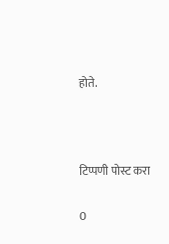होते.



टिप्पणी पोस्ट करा

0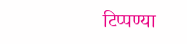टिप्पण्या